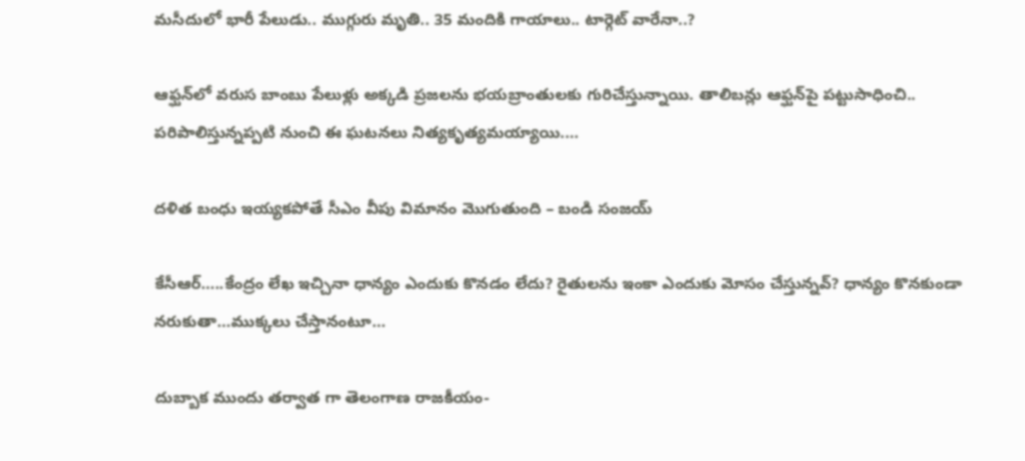మసీదులో భారీ పేలుడు.. ముగ్గురు మృతి.. 35 మందికి గాయాలు.. టార్గెట్‌ వారేనా..?

ఆఫ్ఘన్‌లో వరుస బాంబు పేలుళ్లు అక్కడి ప్రజలను భయబ్రాంతులకు గురిచేస్తున్నాయి. తాలిబన్లు ఆఫ్ఘన్‌పై పట్టుసాధించి.. పరిపాలిస్తున్నప్పటి నుంచి ఈ ఘటనలు నిత్యకృత్యమయ్యాయి.…

దళిత బంధు ఇయ్యకపోతే సీఎం వీపు విమానం మొగుతుంది – బండి సంజయ్

కేసీఆర్…..కేంద్రం లేఖ ఇచ్చినా ధాన్యం ఎందుకు కొనడం లేదు? రైతులను ఇంకా ఎందుకు మోసం చేస్తున్నవ్? ధాన్యం కొనకుండా నరుకుతా…ముక్కలు చేస్తానంటూ…

దుబ్బాక ముందు త‌ర్వాత గా తెలంగాణ రాజ‌కీయం-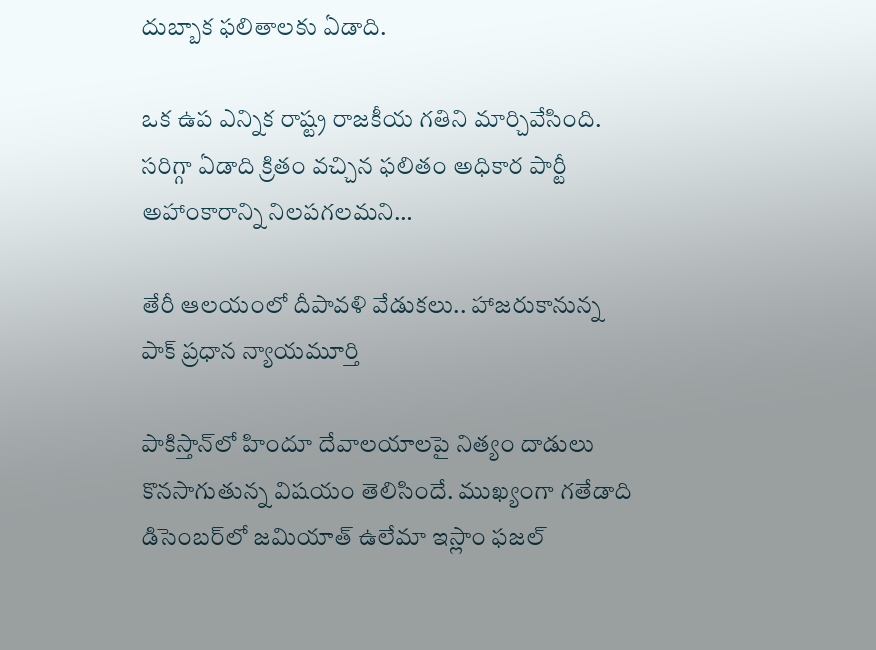దుబ్బాక ఫ‌లితాల‌కు ఏడాది.

ఒక ఉప ఎన్నిక రాష్ట్ర రాజ‌కీయ గ‌తిని మార్చివేసింది. స‌రిగ్గా ఏడాది క్రితం వ‌చ్చిన ఫ‌లితం అధికార పార్టీ అహాంకారాన్ని నిల‌ప‌గ‌ల‌మ‌ని…

తేరీ ఆలయంలో దీపావళి వేడుకలు.. హాజరుకానున్న పాక్‌ ప్రధాన న్యాయమూర్తి

పాకిస్తాన్‌లో హిందూ దేవాలయాలపై నిత్యం దాడులు కొనసాగుతున్న విషయం తెలిసిందే. ముఖ్యంగా గతేడాది డిసెంబర్‌లో జమియాత్ ఉలేమా ఇస్లాం ఫజల్‌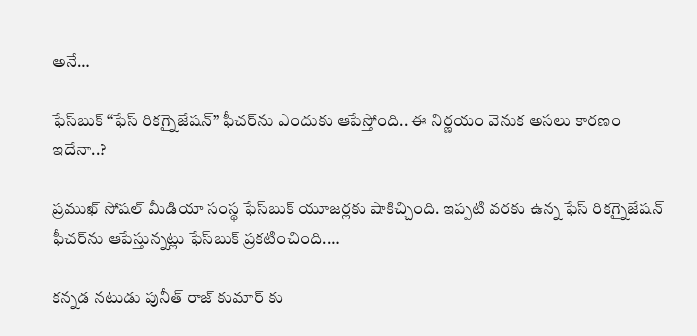అనే…

ఫేస్‌బుక్‌ “ఫేస్‌ రికగ్నైజేషన్‌” ఫీచర్‌ను ఎందుకు ఆపేస్తోంది.. ఈ నిర్ణయం వెనుక అసలు కారణం ఇదేనా..?

ప్రముఖ్ సోషల్‌ మీడియా సంస్థ ఫేస్‌బుక్‌ యూజర్లకు షాకిచ్చింది. ఇప్పటి వరకు ఉన్న ఫేస్‌ రికగ్నైజేషన్‌ ఫీచర్‌ను ఆపేస్తున్నట్లు ఫేస్‌బుక్‌ ప్రకటించింది.…

కన్నడ నటుడు పునీత్ రాజ్ కుమార్ కు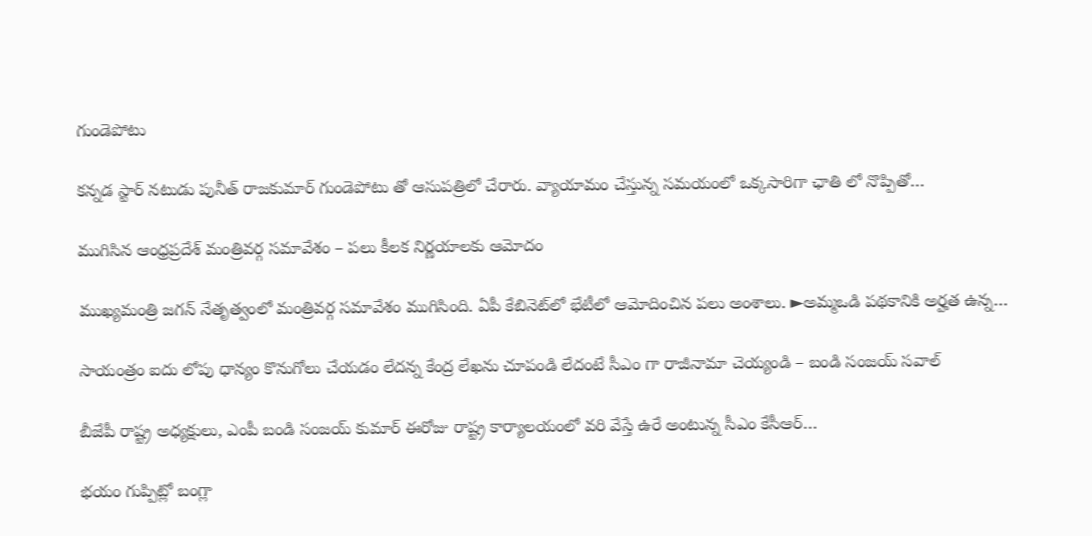గుండెపోటు

కన్నడ స్టార్ నటుడు పునీత్ రాజకుమార్ గుండెపోటు తో ఆసుపత్రిలో చేరారు. వ్యాయామం చేస్తున్న సమయంలో ఒక్కసారిగా ఛాతి లో నొప్పితో…

ముగిసిన ఆంధ్రప్రదేశ్ మంత్రివర్గ సమావేశం – పలు కీలక నిర్ణయాలకు ఆమోదం

ముఖ్యమంత్రి జగన్ నేతృత్వంలో మంత్రివర్గ సమావేశం ముగిసింది. ఏపీ కేబినెట్‌లో భేటీలో ఆమోదించిన పలు అంశాలు. ►అమ్మఒడి పథకానికి అర్హత ఉన్న…

సాయంత్రం ఐదు లోపు ధాన్యం కొనుగోలు చేయడం లేదన్న కేంద్ర లేఖను చూపండి లేదంటే సీఎం గా రాజీనామా చెయ్యండి – బండి సంజయ్ సవాల్

బీజేపీ రాష్ట్ర అధ్యక్షులు, ఎంపీ బండి సంజయ్ కుమార్ ఈరోజు రాష్ట్ర కార్యాలయంలో వరి వేస్తే ఉరే అంటున్న సీఎం కేసీఆర్…

భయం గుప్పిట్లో బంగ్లా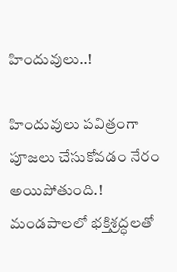హిందువులు..!

హిందువులు పవిత్రంగా పూజలు చేసుకోవడం నేరం అయిపోతుంది.! మండపాలలో భక్తిశ్రద్ధలతో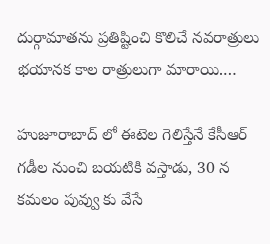దుర్గామాతను ప్రతిష్టించి కొలిచే నవరాత్రులు భయానక కాల రాత్రులుగా మారాయి.…

హుజూరాబాద్ లో ఈటెల గెలిస్తేనే కేసీఆర్ గ‌డీల నుంచి బ‌య‌టికి వ‌స్తాడు, 30 న క‌మ‌లం పువ్వు కు వేసే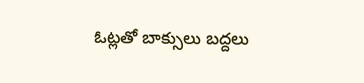ఓట్ల‌తో బాక్సులు బ‌ద్ద‌లు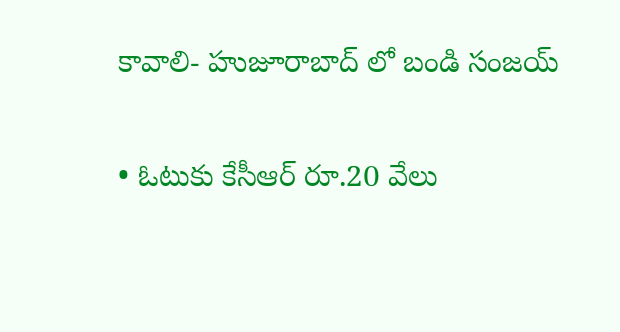కావాలి- హుజూరాబాద్ లో బండి సంజ‌య్

• ఓటుకు కేసీఆర్ రూ.20 వేలు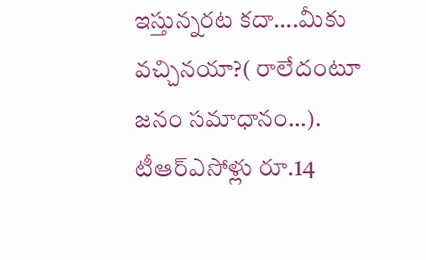ఇస్తున్నరట కదా….మీకు వచ్చినయా?( రాలేదంటూ జనం సమాధానం…). టీఆర్ఎసోళ్లు రూ.14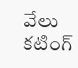వేలు కటింగ్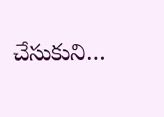చేసుకుని…